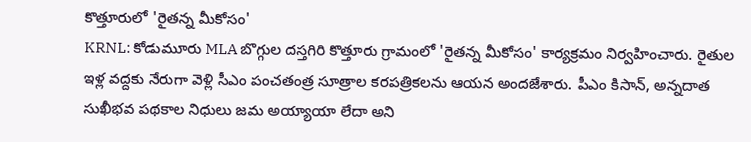కొత్తూరులో 'రైతన్న మీకోసం'
KRNL: కోడుమూరు MLA బొగ్గుల దస్తగిరి కొత్తూరు గ్రామంలో 'రైతన్న మీకోసం' కార్యక్రమం నిర్వహించారు. రైతుల ఇళ్ల వద్దకు నేరుగా వెళ్లి సీఎం పంచతంత్ర సూత్రాల కరపత్రికలను ఆయన అందజేశారు. పీఎం కిసాన్, అన్నదాత సుఖీభవ పథకాల నిధులు జమ అయ్యాయా లేదా అని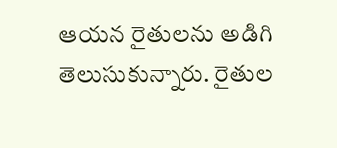ఆయన రైతులను అడిగి తెలుసుకున్నారు. రైతుల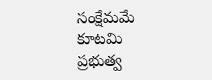సంక్షేమమే కూటమి ప్రభుత్వ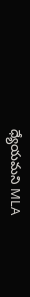ధ్యేయమని MLA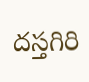దస్తగిరి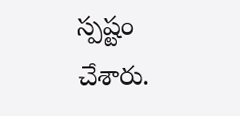స్పష్టం చేశారు.